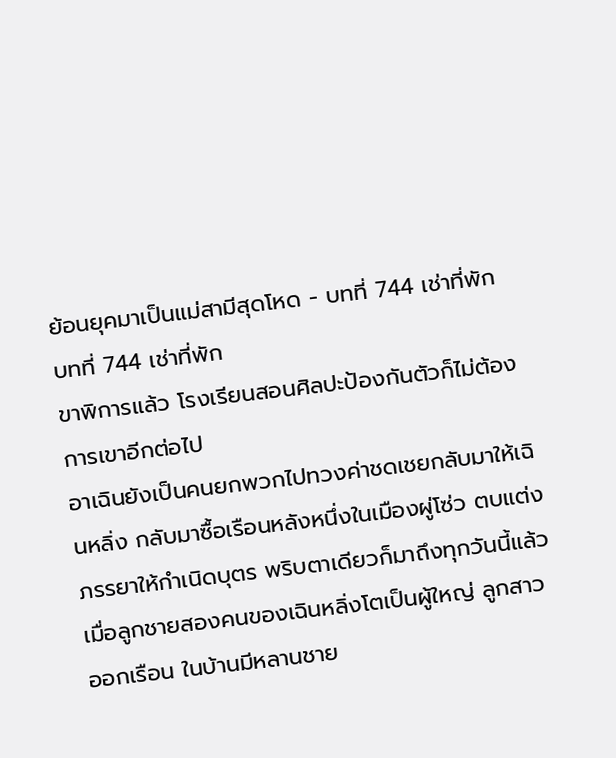ย้อนยุคมาเป็นแม่สามีสุดโหด - บทที่ 744 เช่าที่พัก
บทที่ 744 เช่าที่พัก
ขาพิการแล้ว โรงเรียนสอนศิลปะป้องกันตัวก็ไม่ต้องการเขาอีกต่อไป
อาเฉินยังเป็นคนยกพวกไปทวงค่าชดเชยกลับมาให้เฉินหลิ่ง กลับมาซื้อเรือนหลังหนึ่งในเมืองผู่โซ่ว ตบแต่งภรรยาให้กำเนิดบุตร พริบตาเดียวก็มาถึงทุกวันนี้แล้ว
เมื่อลูกชายสองคนของเฉินหลิ่งโตเป็นผู้ใหญ่ ลูกสาวออกเรือน ในบ้านมีหลานชาย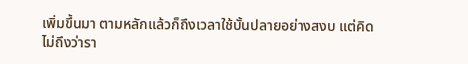เพิ่มขึ้นมา ตามหลักแล้วก็ถึงเวลาใช้บั้นปลายอย่างสงบ แต่คิดไม่ถึงว่ารา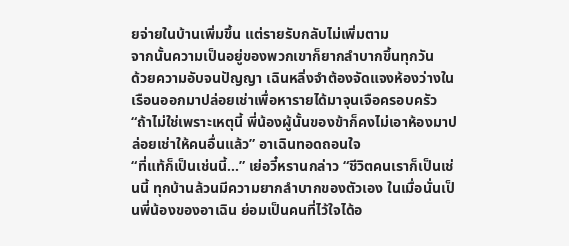ยจ่ายในบ้านเพิ่มขึ้น แต่รายรับกลับไม่เพิ่มตาม
จากนั้นความเป็นอยู่ของพวกเขาก็ยากลำบากขึ้นทุกวัน
ด้วยความอับจนปัญญา เฉินหลิ่งจำต้องจัดแจงห้องว่างในเรือนออกมาปล่อยเช่าเพื่อหารายได้มาจุนเจือครอบครัว
“ถ้าไม่ใช่เพราะเหตุนี้ พี่น้องผู้นั้นของข้าก็คงไม่เอาห้องมาปล่อยเช่าให้คนอื่นแล้ว” อาเฉินทอดถอนใจ
“ที่แท้ก็เป็นเช่นนี้…” เย่อวี๋หรานกล่าว “ชีวิตคนเราก็เป็นเช่นนี้ ทุกบ้านล้วนมีความยากลำบากของตัวเอง ในเมื่อนั่นเป็นพี่น้องของอาเฉิน ย่อมเป็นคนที่ไว้ใจได้อ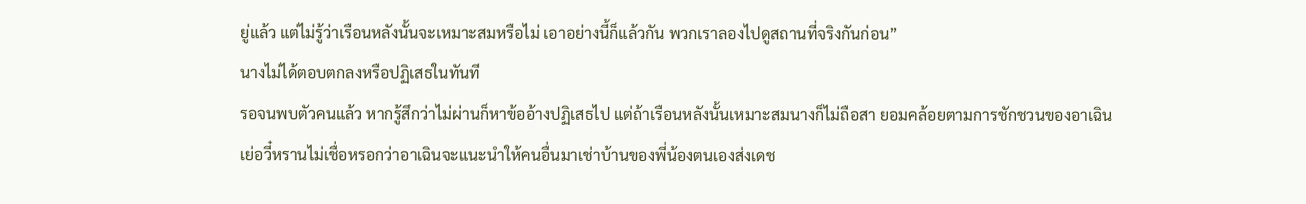ยู่แล้ว แต่ไม่รู้ว่าเรือนหลังนั้นจะเหมาะสมหรือไม่ เอาอย่างนี้ก็แล้วกัน พวกเราลองไปดูสถานที่จริงกันก่อน”
นางไม่ได้ตอบตกลงหรือปฏิเสธในทันที
รอจนพบตัวคนแล้ว หากรู้สึกว่าไม่ผ่านก็หาข้ออ้างปฏิเสธไป แต่ถ้าเรือนหลังนั้นเหมาะสมนางก็ไม่ถือสา ยอมคล้อยตามการชักชวนของอาเฉิน
เย่อวี๋หรานไม่เชื่อหรอกว่าอาเฉินจะแนะนำให้คนอื่นมาเช่าบ้านของพี่น้องตนเองส่งเดช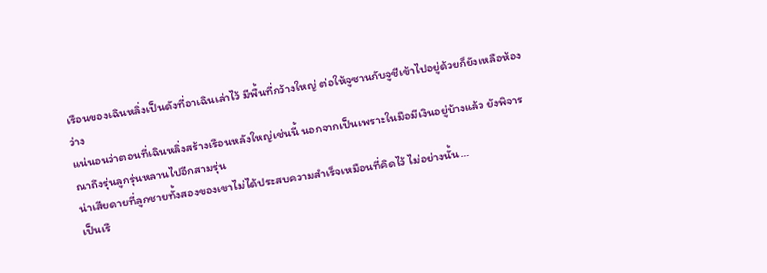เรือนของเฉินหลิ่งเป็นดังที่อาเฉินเล่าไว้ มีพื้นที่กว้างใหญ่ ต่อให้จูซานกับจูชีเข้าไปอยู่ด้วยก็ยังเหลือห้องว่าง
แน่นอนว่าตอนที่เฉินหลิ่งสร้างเรือนหลังใหญ่เช่นนี้ นอกจากเป็นเพราะในมือมีเงินอยู่บ้างแล้ว ยังพิจารณาถึงรุ่นลูกรุ่นหลานไปอีกสามรุ่น
น่าเสียดายที่ลูกชายทั้งสองของเขาไม่ได้ประสบความสำเร็จเหมือนที่คิดไว้ ไม่อย่างนั้น…
เป็นเรื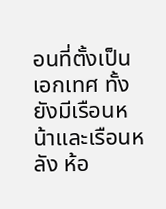อนที่ตั้งเป็นเอกเทศ ทั้งยังมีเรือนหน้าและเรือนหลัง ห้อ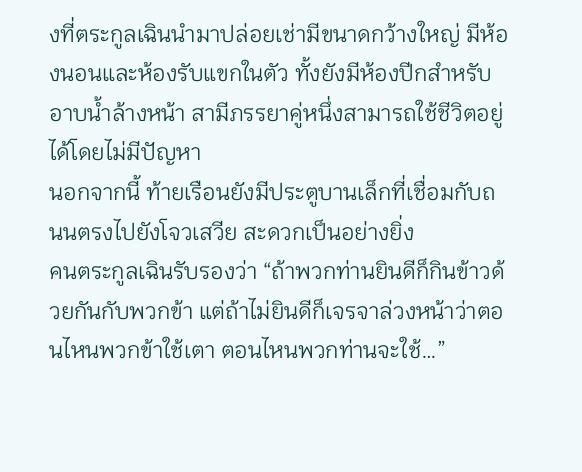งที่ตระกูลเฉินนำมาปล่อยเช่ามีขนาดกว้างใหญ่ มีห้องนอนและห้องรับแขกในตัว ทั้งยังมีห้องปีกสำหรับอาบน้ำล้างหน้า สามีภรรยาคู่หนึ่งสามารถใช้ชีวิตอยู่ได้โดยไม่มีปัญหา
นอกจากนี้ ท้ายเรือนยังมีประตูบานเล็กที่เชื่อมกับถนนตรงไปยังโจวเสวีย สะดวกเป็นอย่างยิ่ง
คนตระกูลเฉินรับรองว่า “ถ้าพวกท่านยินดีก็กินข้าวด้วยกันกับพวกข้า แต่ถ้าไม่ยินดีก็เจรจาล่วงหน้าว่าตอนไหนพวกข้าใช้เตา ตอนไหนพวกท่านจะใช้…”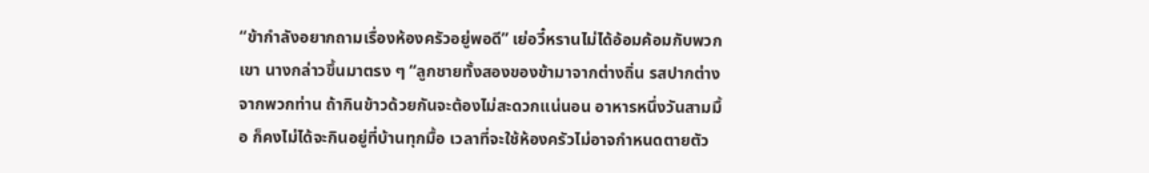“ข้ากำลังอยากถามเรื่องห้องครัวอยู่พอดี” เย่อวี๋หรานไม่ได้อ้อมค้อมกับพวกเขา นางกล่าวขึ้นมาตรง ๆ “ลูกชายทั้งสองของข้ามาจากต่างถิ่น รสปากต่างจากพวกท่าน ถ้ากินข้าวด้วยกันจะต้องไม่สะดวกแน่นอน อาหารหนึ่งวันสามมื้อ ก็คงไม่ได้จะกินอยู่ที่บ้านทุกมื้อ เวลาที่จะใช้ห้องครัวไม่อาจกำหนดตายตัว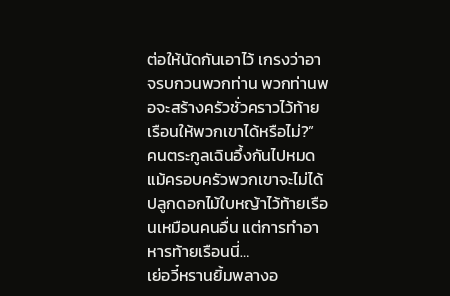ต่อให้นัดกันเอาไว้ เกรงว่าอาจรบกวนพวกท่าน พวกท่านพอจะสร้างครัวชั่วคราวไว้ท้ายเรือนให้พวกเขาได้หรือไม่?”
คนตระกูลเฉินอึ้งกันไปหมด
แม้ครอบครัวพวกเขาจะไม่ได้ปลูกดอกไม้ใบหญ้าไว้ท้ายเรือนเหมือนคนอื่น แต่การทำอาหารท้ายเรือนนี่…
เย่อวี๋หรานยิ้มพลางอ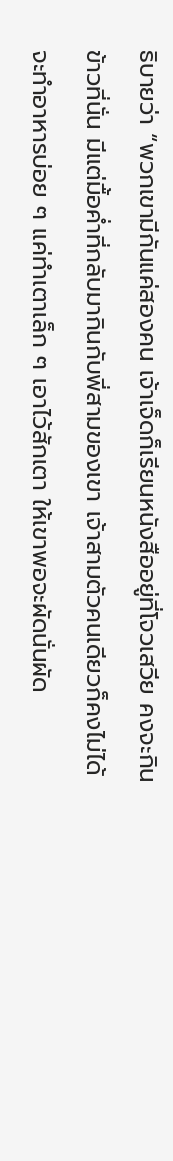ธิบายว่า “พวกเขามีกันแค่สองคน เจ้าเจ็ดก็เรียนหนังสืออยู่ที่โจวเสวีย คงจะกินข้าวที่นั่น มีแต่มื้อค่ำที่กลับมากินกับพี่สามของเขา เจ้าสามตัวคนเดียวก็คงไม่ได้จะทำอาหารบ่อย ๆ แค่ทำเตาเล็ก ๆ เอาไว้สักเตา ให้เขาพอจะผัดนั่นผัด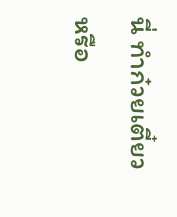นี่ ทำก๋วยเตี๋ยวหรือ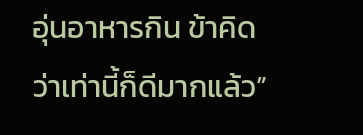อุ่นอาหารกิน ข้าคิดว่าเท่านี้ก็ดีมากแล้ว”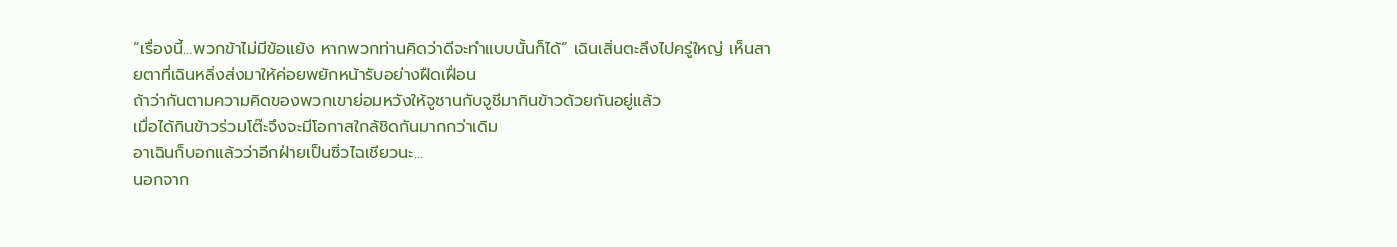“เรื่องนี้…พวกข้าไม่มีข้อแย้ง หากพวกท่านคิดว่าดีจะทำแบบนั้นก็ได้” เฉินเสิ่นตะลึงไปครู่ใหญ่ เห็นสายตาที่เฉินหลิ่งส่งมาให้ค่อยพยักหน้ารับอย่างฝืดเฝื่อน
ถ้าว่ากันตามความคิดของพวกเขาย่อมหวังให้จูซานกับจูชีมากินข้าวด้วยกันอยู่แล้ว
เมื่อได้กินข้าวร่วมโต๊ะจึงจะมีโอกาสใกล้ชิดกันมากกว่าเดิม
อาเฉินก็บอกแล้วว่าอีกฝ่ายเป็นซิ่วไฉเชียวนะ…
นอกจาก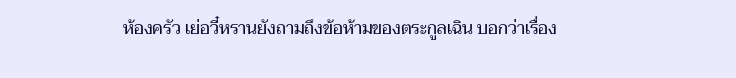ห้องครัว เย่อวี๋หรานยังถามถึงข้อห้ามของตระกูลเฉิน บอกว่าเรื่อง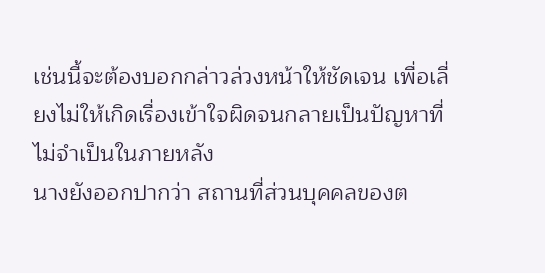เช่นนี้จะต้องบอกกล่าวล่วงหน้าให้ชัดเจน เพื่อเลี่ยงไม่ให้เกิดเรื่องเข้าใจผิดจนกลายเป็นปัญหาที่ไม่จำเป็นในภายหลัง
นางยังออกปากว่า สถานที่ส่วนบุคคลของต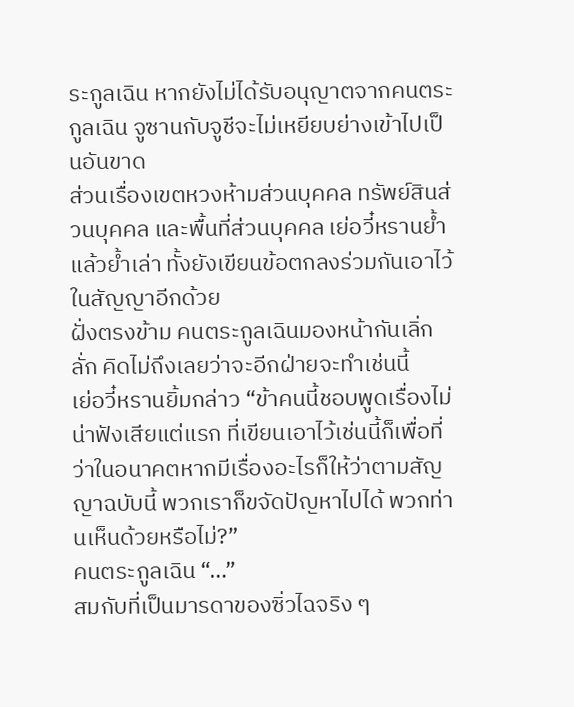ระกูลเฉิน หากยังไม่ได้รับอนุญาตจากคนตระกูลเฉิน จูซานกับจูชีจะไม่เหยียบย่างเข้าไปเป็นอันขาด
ส่วนเรื่องเขตหวงห้ามส่วนบุคคล ทรัพย์สินส่วนบุคคล และพื้นที่ส่วนบุคคล เย่อวี๋หรานย้ำแล้วย้ำเล่า ทั้งยังเขียนข้อตกลงร่วมกันเอาไว้ในสัญญาอีกด้วย
ฝั่งตรงข้าม คนตระกูลเฉินมองหน้ากันเลิ่กลั่ก คิดไม่ถึงเลยว่าจะอีกฝ่ายจะทำเช่นนี้
เย่อวี๋หรานยิ้มกล่าว “ข้าคนนี้ชอบพูดเรื่องไม่น่าฟังเสียแต่แรก ที่เขียนเอาไว้เช่นนี้ก็เพื่อที่ว่าในอนาคตหากมีเรื่องอะไรก็ให้ว่าตามสัญญาฉบับนี้ พวกเราก็ขจัดปัญหาไปได้ พวกท่านเห็นด้วยหรือไม่?”
คนตระกูลเฉิน “…”
สมกับที่เป็นมารดาของซิ่วไฉจริง ๆ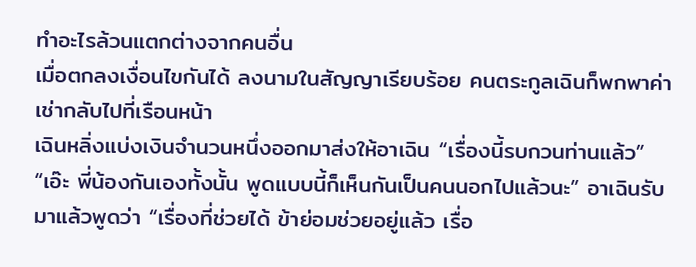ทำอะไรล้วนแตกต่างจากคนอื่น
เมื่อตกลงเงื่อนไขกันได้ ลงนามในสัญญาเรียบร้อย คนตระกูลเฉินก็พกพาค่าเช่ากลับไปที่เรือนหน้า
เฉินหลิ่งแบ่งเงินจำนวนหนึ่งออกมาส่งให้อาเฉิน “เรื่องนี้รบกวนท่านแล้ว”
“เอ๊ะ พี่น้องกันเองทั้งนั้น พูดแบบนี้ก็เห็นกันเป็นคนนอกไปแล้วนะ” อาเฉินรับมาแล้วพูดว่า “เรื่องที่ช่วยได้ ข้าย่อมช่วยอยู่แล้ว เรื่อ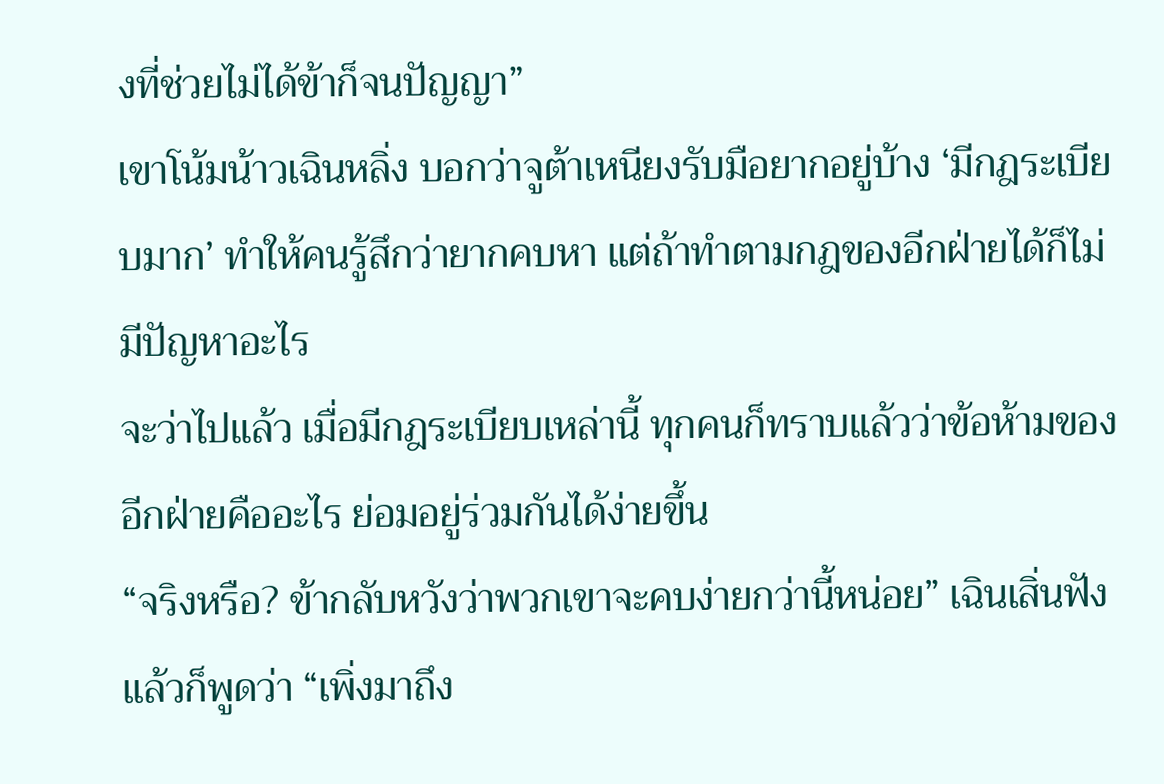งที่ช่วยไม่ได้ข้าก็จนปัญญา”
เขาโน้มน้าวเฉินหลิ่ง บอกว่าจูต้าเหนียงรับมือยากอยู่บ้าง ‘มีกฎระเบียบมาก’ ทำให้คนรู้สึกว่ายากคบหา แต่ถ้าทำตามกฎของอีกฝ่ายได้ก็ไม่มีปัญหาอะไร
จะว่าไปแล้ว เมื่อมีกฎระเบียบเหล่านี้ ทุกคนก็ทราบแล้วว่าข้อห้ามของอีกฝ่ายคืออะไร ย่อมอยู่ร่วมกันได้ง่ายขึ้น
“จริงหรือ? ข้ากลับหวังว่าพวกเขาจะคบง่ายกว่านี้หน่อย” เฉินเสิ่นฟังแล้วก็พูดว่า “เพิ่งมาถึง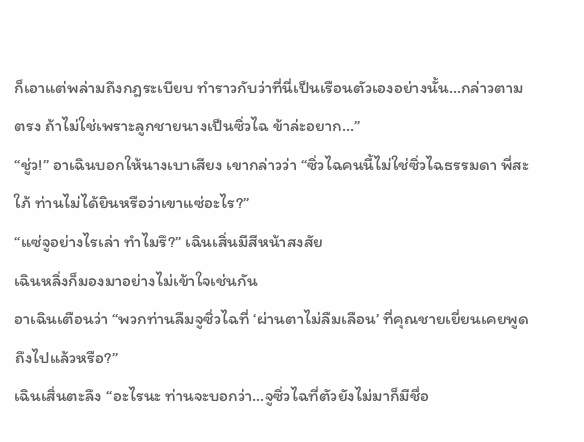ก็เอาแต่พล่ามถึงกฎระเบียบ ทำราวกับว่าที่นี่เป็นเรือนตัวเองอย่างนั้น…กล่าวตามตรง ถ้าไม่ใช่เพราะลูกชายนางเป็นซิ่วไฉ ข้าล่ะอยาก…”
“ชู่ว!” อาเฉินบอกให้นางเบาเสียง เขากล่าวว่า “ซิ่วไฉคนนี้ไม่ใช่ซิ่วไฉธรรมดา พี่สะใภ้ ท่านไม่ได้ยินหรือว่าเขาแซ่อะไร?”
“แซ่จูอย่างไรเล่า ทำไมรึ?” เฉินเสิ่นมีสีหน้าสงสัย
เฉินหลิ่งก็มองมาอย่างไม่เข้าใจเช่นกัน
อาเฉินเตือนว่า “พวกท่านลืมจูซิ่วไฉที่ ‘ผ่านตาไม่ลืมเลือน’ ที่คุณชายเยี่ยนเคยพูดถึงไปแล้วหรือ?”
เฉินเสิ่นตะลึง “อะไรนะ ท่านจะบอกว่า…จูซิ่วไฉที่ตัวยังไม่มาก็มีชื่อ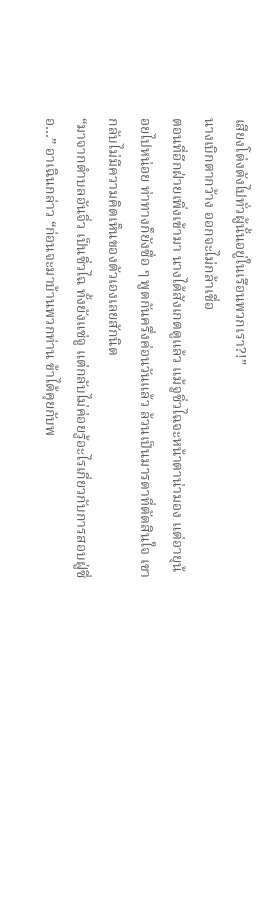เสียงโด่งดังไปทั่วผู้นั้นอยู่ในเรือนพวกเรา?!”
นางเบิกตากว้าง ออกจะไม่กล้าเชื่อ
ตอนที่อีกฝ่ายเพิ่งเข้ามา นางได้สังเกตดูแล้ว แม้จูซิ่วไฉจะหน้าตาน่ามอง แต่อายุน้อยไปหน่อย ท่าทางก็ยังซื่อ ๆ พูดกันครึ่งค่อนวันแล้ว ล้วนเป็นมารดาที่ตัดสินใจ เขากลับไม่มีความคิดเห็นของตัวเองเลยสักนิด
“มาจากตำบลอันจิ่ว เป็นซิ่วไฉ ทั้งยังแซ่จู แต่กลับไม่ค่อยรู้อะไรเกี่ยวกับการสอบฝู่ซื่อ…” อาเฉินกล่าว “ก่อนจะมาบ้านพวกท่าน ข้าได้คุยกับพ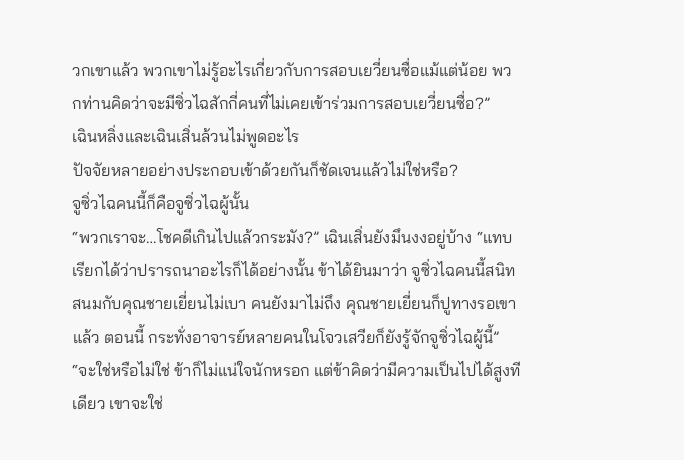วกเขาแล้ว พวกเขาไม่รู้อะไรเกี่ยวกับการสอบเยวี่ยนซื่อแม้แต่น้อย พวกท่านคิดว่าจะมีซิ่วไฉสักกี่คนที่ไม่เคยเข้าร่วมการสอบเยวี่ยนซื่อ?”
เฉินหลิ่งและเฉินเสิ่นล้วนไม่พูดอะไร
ปัจจัยหลายอย่างประกอบเข้าด้วยกันก็ชัดเจนแล้วไม่ใช่หรือ?
จูซิ่วไฉคนนี้ก็คือจูซิ่วไฉผู้นั้น
“พวกเราจะ…โชคดีเกินไปแล้วกระมัง?” เฉินเสิ่นยังมึนงงอยู่บ้าง “แทบเรียกได้ว่าปรารถนาอะไรก็ได้อย่างนั้น ข้าได้ยินมาว่า จูซิ่วไฉคนนี้สนิทสนมกับคุณชายเยี่ยนไม่เบา คนยังมาไม่ถึง คุณชายเยี่ยนก็ปูทางรอเขาแล้ว ตอนนี้ กระทั่งอาจารย์หลายคนในโจวเสวียก็ยังรู้จักจูซิ่วไฉผู้นี้”
“จะใช่หรือไม่ใช่ ข้าก็ไม่แน่ใจนักหรอก แต่ข้าคิดว่ามีความเป็นไปได้สูงทีเดียว เขาจะใช่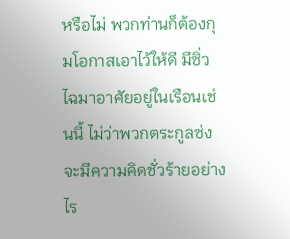หรือไม่ พวกท่านก็ต้องกุมโอกาสเอาไว้ให้ดี มีซิ่วไฉมาอาศัยอยู่ในเรือนเช่นนี้ ไม่ว่าพวกตระกูลซ่งจะมีความคิดชั่วร้ายอย่างไร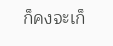ก็คงจะเก็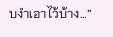บงำเอาไว้บ้าง…”